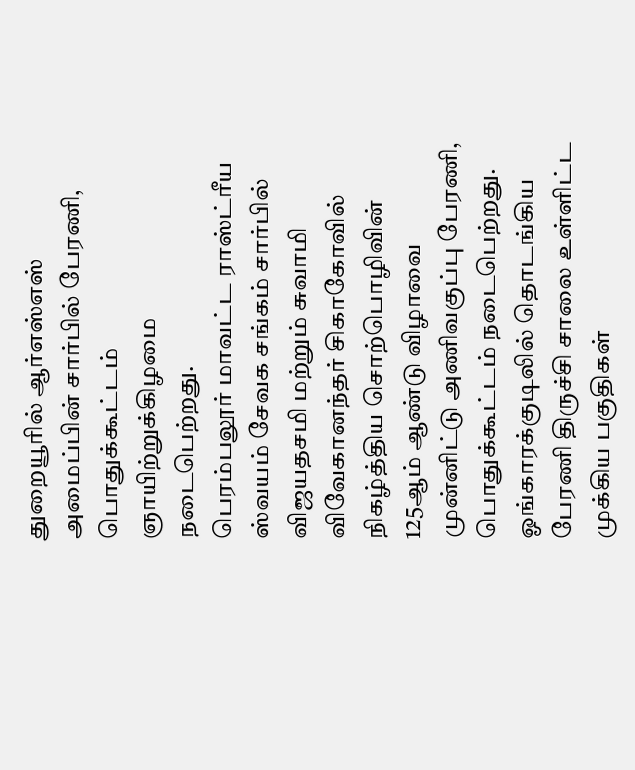துறையூரில் ஆர்எஸ்எஸ் அமைப்பின் சார்பில் பேரணி, பொதுக்கூட்டம் ஞாயிற்றுக்கிழமை நடைபெற்றது.
பெரம்பலூர் மாவட்ட ராஸ்ட்ரீய ஸ்வயம் சேவக சங்கம் சார்பில் விஜயதசமி மற்றும் சுவாமி விவேகானந்தர் சிகாகோவில் நிகழ்த்திய சொற்பொழிவின் 125ஆம் ஆண்டு விழாவை முன்னிட்டு அணிவகுப்பு பேரணி, பொதுக்கூட்டம் நடைபெற்றது. ஓங்காரக்குடிலில் தொடங்கிய பேரணி திருச்சி சாலை உள்ளிட்ட முக்கிய பகுதிகள்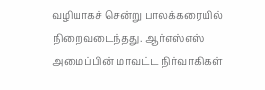வழியாகச் சென்று பாலக்கரையில் நிறைவடைந்தது. ஆர்எஸ்எஸ் அமைப்பின் மாவட்ட நிர்வாகிகள்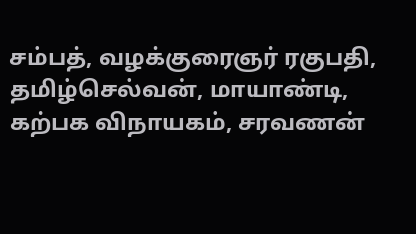சம்பத், வழக்குரைஞர் ரகுபதி, தமிழ்செல்வன், மாயாண்டி, கற்பக விநாயகம், சரவணன்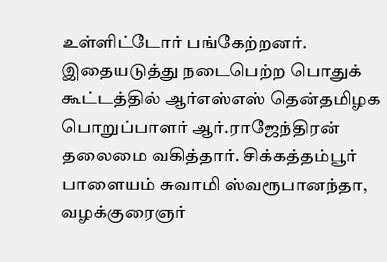உள்ளிட்டோர் பங்கேற்றனர். இதையடுத்து நடைபெற்ற பொதுக் கூட்டத்தில் ஆர்எஸ்எஸ் தென்தமிழக பொறுப்பாளர் ஆர்.ராஜேந்திரன் தலைமை வகித்தார். சிக்கத்தம்பூர் பாளையம் சுவாமி ஸ்வரூபானந்தா, வழக்குரைஞர்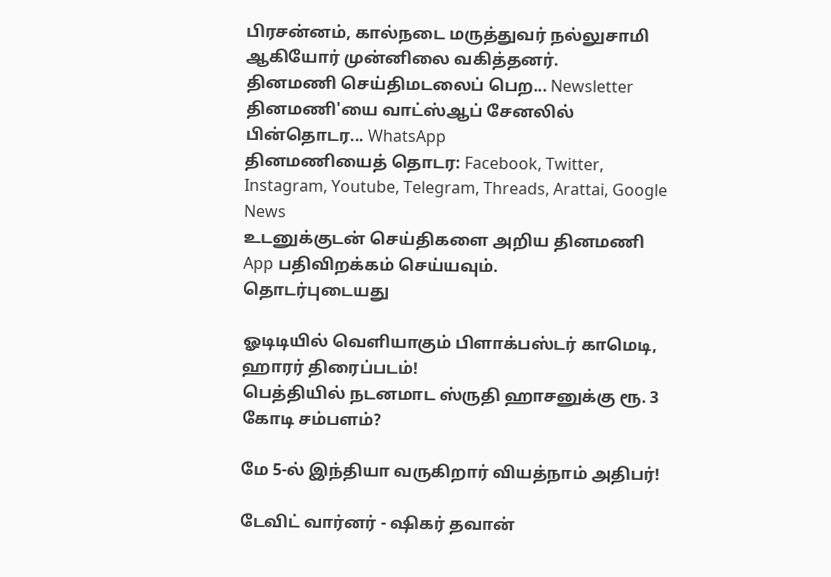பிரசன்னம், கால்நடை மருத்துவர் நல்லுசாமி ஆகியோர் முன்னிலை வகித்தனர்.
தினமணி செய்திமடலைப் பெற... Newsletter
தினமணி'யை வாட்ஸ்ஆப் சேனலில் பின்தொடர... WhatsApp
தினமணியைத் தொடர: Facebook, Twitter, Instagram, Youtube, Telegram, Threads, Arattai, Google News
உடனுக்குடன் செய்திகளை அறிய தினமணி App பதிவிறக்கம் செய்யவும்.
தொடர்புடையது

ஓடிடியில் வெளியாகும் பிளாக்பஸ்டர் காமெடி, ஹாரர் திரைப்படம்!
பெத்தியில் நடனமாட ஸ்ருதி ஹாசனுக்கு ரூ. 3 கோடி சம்பளம்?

மே 5-ல் இந்தியா வருகிறார் வியத்நாம் அதிபர்!

டேவிட் வார்னர் - ஷிகர் தவான்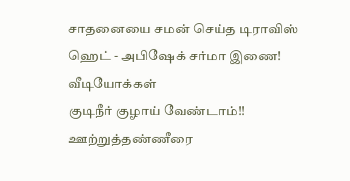சாதனையை சமன் செய்த டிராவிஸ் ஹெட் - அபிஷேக் சர்மா இணை!
வீடியோக்கள்
குடிநீர் குழாய் வேண்டாம்!! ஊற்றுத்தண்ணீரை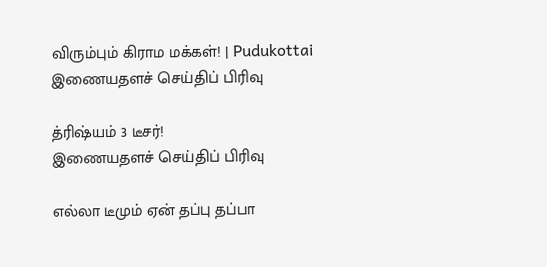விரும்பும் கிராம மக்கள்! | Pudukottai
இணையதளச் செய்திப் பிரிவு

த்ரிஷ்யம் 3 டீசர்!
இணையதளச் செய்திப் பிரிவு

எல்லா டீமும் ஏன் தப்பு தப்பா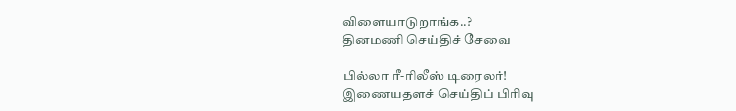விளையாடுறாங்க..?
தினமணி செய்திச் சேவை

பில்லா ரீ-ரிலீஸ் டிரைலர்!
இணையதளச் செய்திப் பிரிவு